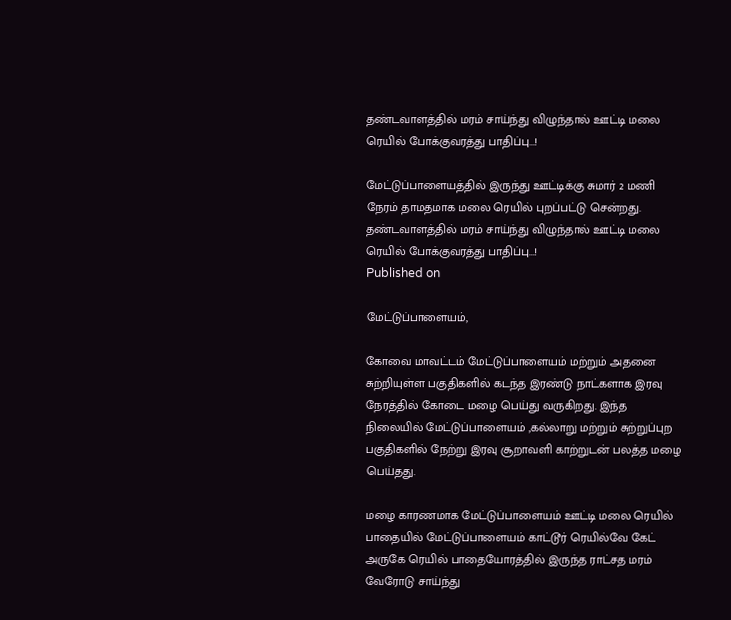தண்டவாளத்தில் மரம் சாய்ந்து விழுந்தால் ஊட்டி மலை ரெயில் போக்குவரத்து பாதிப்பு...!

மேட்டுப்பாளையத்தில் இருந்து ஊட்டிக்கு சுமார் 2 மணி நேரம் தாமதமாக மலை ரெயில் புறப்பட்டு சென்றது.
தண்டவாளத்தில் மரம் சாய்ந்து விழுந்தால் ஊட்டி மலை ரெயில் போக்குவரத்து பாதிப்பு...!
Published on

மேட்டுப்பாளையம்,

கோவை மாவட்டம் மேட்டுப்பாளையம் மற்றும் அதனை சுற்றியுள்ள பகுதிகளில் கடந்த இரண்டு நாட்களாக இரவு நேரத்தில் கோடை மழை பெய்து வருகிறது. இந்த நிலையில் மேட்டுப்பாளையம் ,கல்லாறு மற்றும் சுற்றுப்புற பகுதிகளில் நேற்று இரவு சூறாவளி காற்றுடன் பலத்த மழை பெய்தது.

மழை காரணமாக மேட்டுப்பாளையம் ஊட்டி மலை ரெயில் பாதையில் மேட்டுப்பாளையம் காட்டூர் ரெயில்வே கேட் அருகே ரெயில் பாதையோரத்தில் இருந்த ராட்சத மரம் வேரோடு சாய்ந்து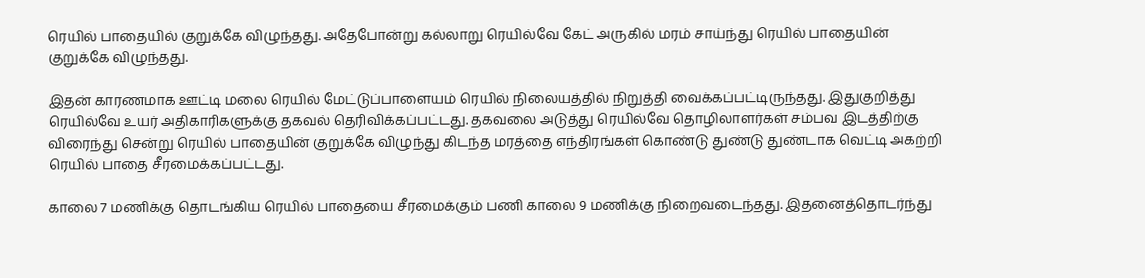ரெயில் பாதையில் குறுக்கே விழுந்தது. அதேபோன்று கல்லாறு ரெயில்வே கேட் அருகில் மரம் சாய்ந்து ரெயில் பாதையின் குறுக்கே விழுந்தது.

இதன் காரணமாக ஊட்டி மலை ரெயில் மேட்டுப்பாளையம் ரெயில் நிலையத்தில் நிறுத்தி வைக்கப்பட்டிருந்தது. இதுகுறித்து ரெயில்வே உயர் அதிகாரிகளுக்கு தகவல் தெரிவிக்கப்பட்டது. தகவலை அடுத்து ரெயில்வே தொழிலாளர்கள் சம்பவ இடத்திற்கு விரைந்து சென்று ரெயில் பாதையின் குறுக்கே விழுந்து கிடந்த மரத்தை எந்திரங்கள் கொண்டு துண்டு துண்டாக வெட்டி அகற்றி ரெயில் பாதை சீரமைக்கப்பட்டது.

காலை 7 மணிக்கு தொடங்கிய ரெயில் பாதையை சீரமைக்கும் பணி காலை 9 மணிக்கு நிறைவடைந்தது. இதனைத்தொடர்ந்து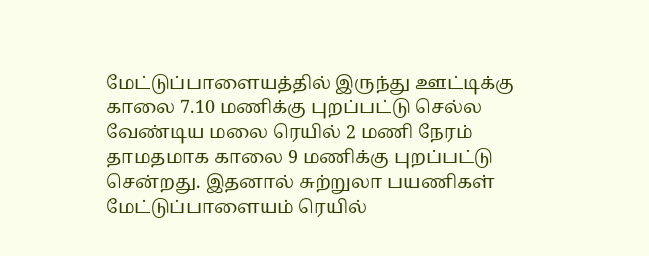மேட்டுப்பாளையத்தில் இருந்து ஊட்டிக்கு காலை 7.10 மணிக்கு புறப்பட்டு செல்ல வேண்டிய மலை ரெயில் 2 மணி நேரம் தாமதமாக காலை 9 மணிக்கு புறப்பட்டு சென்றது. இதனால் சுற்றுலா பயணிகள் மேட்டுப்பாளையம் ரெயில்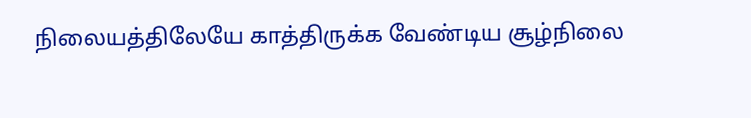நிலையத்திலேயே காத்திருக்க வேண்டிய சூழ்நிலை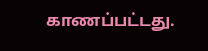காணப்பட்டது.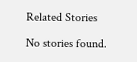Related Stories

No stories found.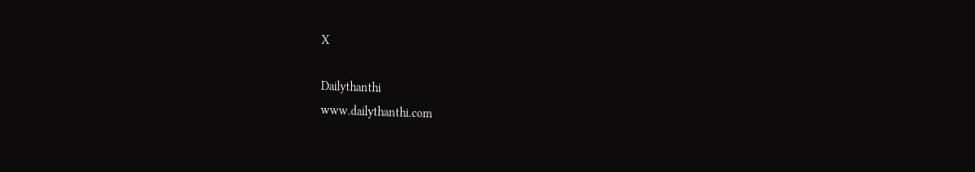X

Dailythanthi
www.dailythanthi.com